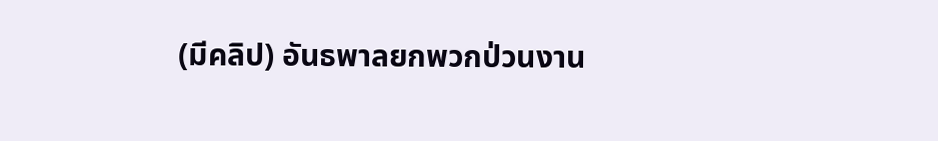(มีคลิป) อันธพาลยกพวกป่วนงาน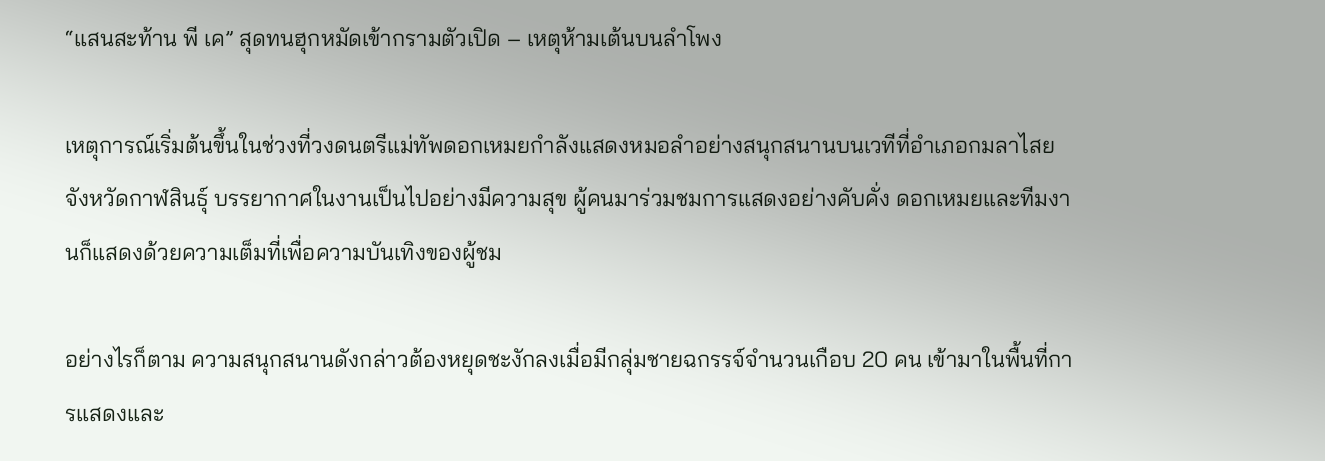“แสนสะท้าน พี เค” สุดทนฮุกหมัดเข้ากรามตัวเปิด – เหตุห้ามเต้นบนลำโพง

เหตุการณ์เริ่มต้นขึ้นในช่วงที่วงดนตรีแม่ทัพดอกเหมยกำลังแสดงหมอลำอย่างสนุกสนานบนเวทีที่อำเภอกมลาไสย จังหวัดกาฬสินธุ์ บรรยากาศในงานเป็นไปอย่างมีความสุข ผู้คนมาร่วมชมการแสดงอย่างคับคั่ง ดอกเหมยและทีมงานก็แสดงด้วยความเต็มที่เพื่อความบันเทิงของผู้ชม

อย่างไรก็ตาม ความสนุกสนานดังกล่าวต้องหยุดชะงักลงเมื่อมีกลุ่มชายฉกรรจ์จำนวนเกือบ 20 คน เข้ามาในพื้นที่การแสดงและ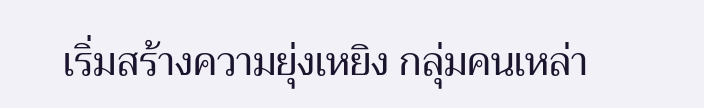เริ่มสร้างความยุ่งเหยิง กลุ่มคนเหล่า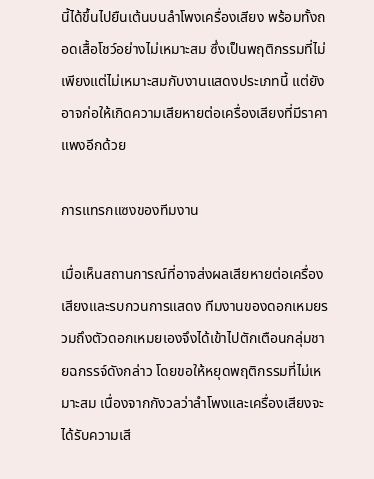นี้ได้ขึ้นไปยืนเต้นบนลำโพงเครื่องเสียง พร้อมทั้งถอดเสื้อโชว์อย่างไม่เหมาะสม ซึ่งเป็นพฤติกรรมที่ไม่เพียงแต่ไม่เหมาะสมกับงานแสดงประเภทนี้ แต่ยังอาจก่อให้เกิดความเสียหายต่อเครื่องเสียงที่มีราคาแพงอีกด้วย

การแทรกแซงของทีมงาน

เมื่อเห็นสถานการณ์ที่อาจส่งผลเสียหายต่อเครื่องเสียงและรบกวนการแสดง ทีมงานของดอกเหมยรวมถึงตัวดอกเหมยเองจึงได้เข้าไปตักเตือนกลุ่มชายฉกรรจ์ดังกล่าว โดยขอให้หยุดพฤติกรรมที่ไม่เหมาะสม เนื่องจากกังวลว่าลำโพงและเครื่องเสียงจะได้รับความเสี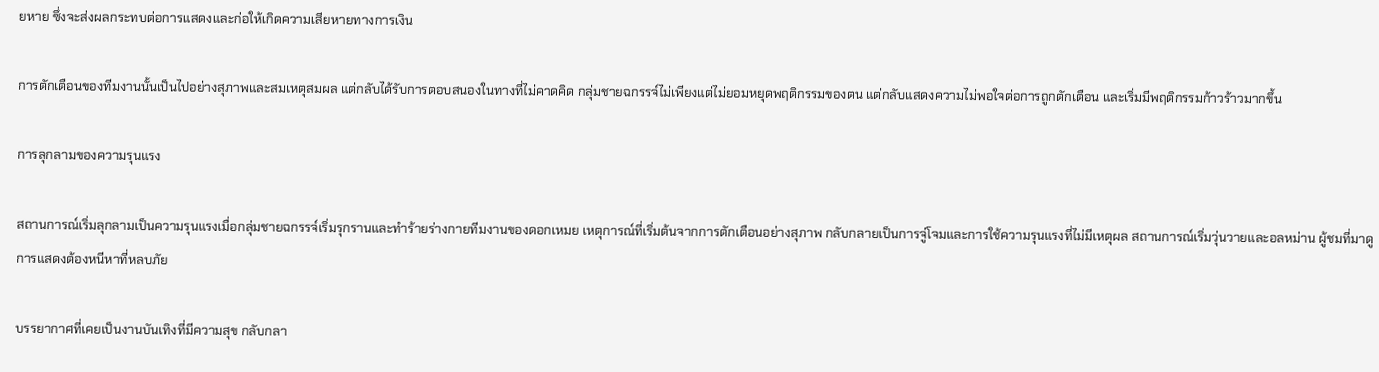ยหาย ซึ่งจะส่งผลกระทบต่อการแสดงและก่อให้เกิดความเสียหายทางการเงิน

การตักเตือนของทีมงานนั้นเป็นไปอย่างสุภาพและสมเหตุสมผล แต่กลับได้รับการตอบสนองในทางที่ไม่คาดคิด กลุ่มชายฉกรรจ์ไม่เพียงแต่ไม่ยอมหยุดพฤติกรรมของตน แต่กลับแสดงความไม่พอใจต่อการถูกตักเตือน และเริ่มมีพฤติกรรมก้าวร้าวมากขึ้น

การลุกลามของความรุนแรง

สถานการณ์เริ่มลุกลามเป็นความรุนแรงเมื่อกลุ่มชายฉกรรจ์เริ่มรุกรานและทำร้ายร่างกายทีมงานของดอกเหมย เหตุการณ์ที่เริ่มต้นจากการตักเตือนอย่างสุภาพ กลับกลายเป็นการจู่โจมและการใช้ความรุนแรงที่ไม่มีเหตุผล สถานการณ์เริ่มวุ่นวายและอลหม่าน ผู้ชมที่มาดูการแสดงต้องหนีหาที่หลบภัย

บรรยากาศที่เคยเป็นงานบันเทิงที่มีความสุข กลับกลา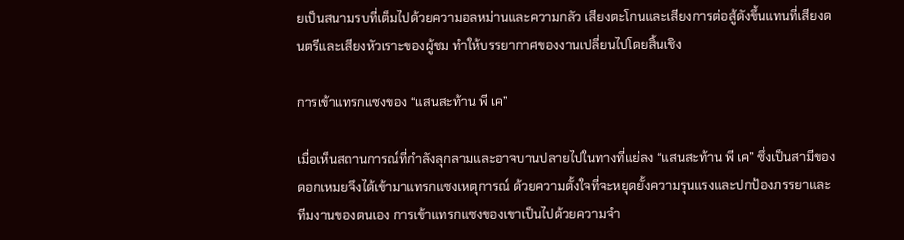ยเป็นสนามรบที่เต็มไปด้วยความอลหม่านและความกลัว เสียงตะโกนและเสียงการต่อสู้ดังขึ้นแทนที่เสียงดนตรีและเสียงหัวเราะของผู้ชม ทำให้บรรยากาศของงานเปลี่ยนไปโดยสิ้นเชิง

การเข้าแทรกแซงของ “แสนสะท้าน พี เค”

เมื่อเห็นสถานการณ์ที่กำลังลุกลามและอาจบานปลายไปในทางที่แย่ลง “แสนสะท้าน พี เค” ซึ่งเป็นสามีของดอกเหมยจึงได้เข้ามาแทรกแซงเหตุการณ์ ด้วยความตั้งใจที่จะหยุดยั้งความรุนแรงและปกป้องภรรยาและทีมงานของตนเอง การเข้าแทรกแซงของเขาเป็นไปด้วยความจำ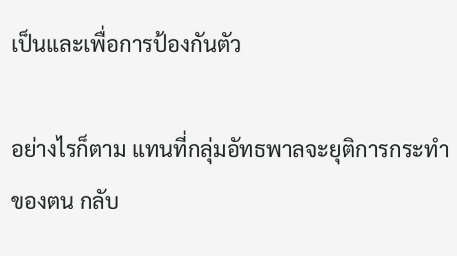เป็นและเพื่อการป้องกันตัว

อย่างไรก็ตาม แทนที่กลุ่มอัทธพาลจะยุติการกระทำของตน กลับ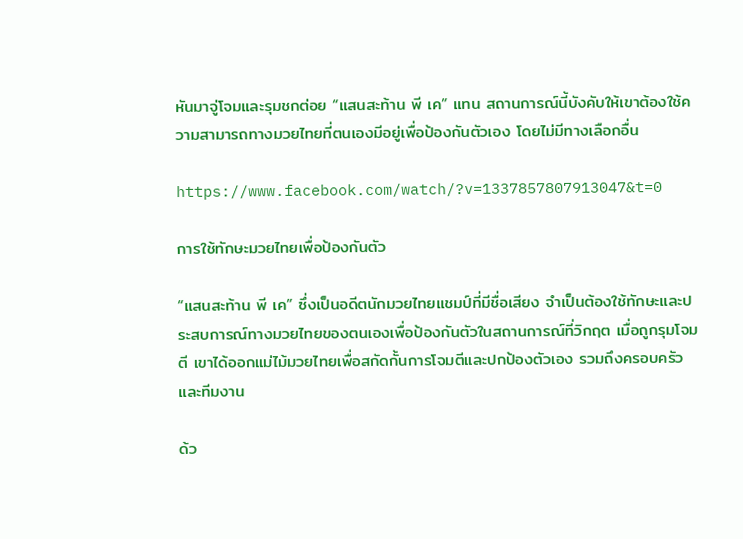หันมาจู่โจมและรุมชกต่อย “แสนสะท้าน พี เค” แทน สถานการณ์นี้บังคับให้เขาต้องใช้ความสามารถทางมวยไทยที่ตนเองมีอยู่เพื่อป้องกันตัวเอง โดยไม่มีทางเลือกอื่น

https://www.facebook.com/watch/?v=1337857807913047&t=0

การใช้ทักษะมวยไทยเพื่อป้องกันตัว

“แสนสะท้าน พี เค” ซึ่งเป็นอดีตนักมวยไทยแชมป์ที่มีชื่อเสียง จำเป็นต้องใช้ทักษะและประสบการณ์ทางมวยไทยของตนเองเพื่อป้องกันตัวในสถานการณ์ที่วิกฤต เมื่อถูกรุมโจมตี เขาได้ออกแม่ไม้มวยไทยเพื่อสกัดกั้นการโจมตีและปกป้องตัวเอง รวมถึงครอบครัวและทีมงาน

ด้ว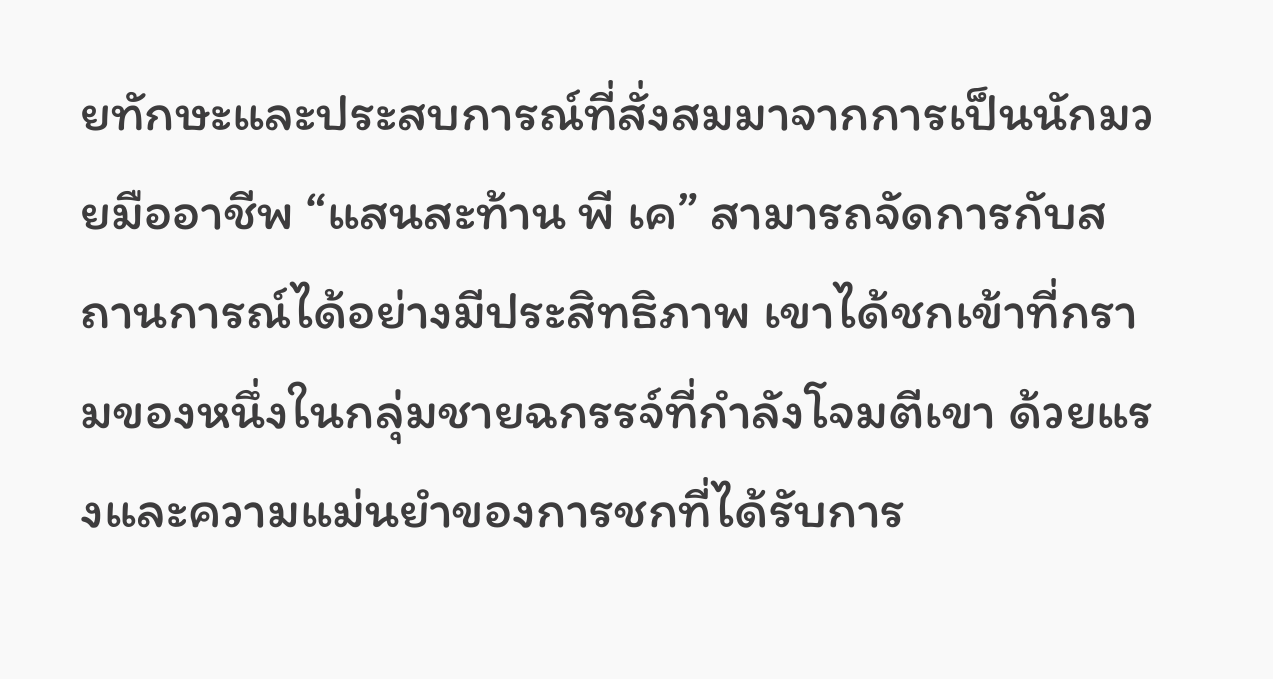ยทักษะและประสบการณ์ที่สั่งสมมาจากการเป็นนักมวยมืออาชีพ “แสนสะท้าน พี เค” สามารถจัดการกับสถานการณ์ได้อย่างมีประสิทธิภาพ เขาได้ชกเข้าที่กรามของหนึ่งในกลุ่มชายฉกรรจ์ที่กำลังโจมตีเขา ด้วยแรงและความแม่นยำของการชกที่ได้รับการ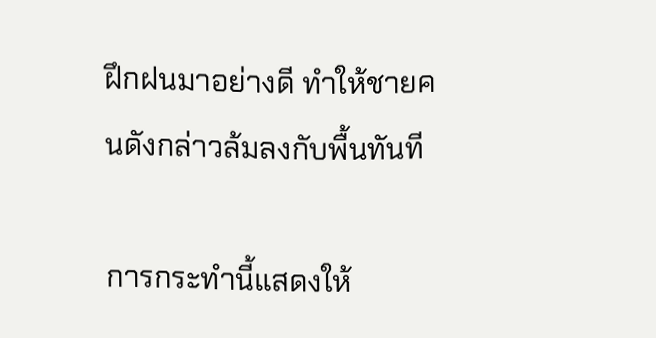ฝึกฝนมาอย่างดี ทำให้ชายคนดังกล่าวล้มลงกับพื้นทันที

การกระทำนี้แสดงให้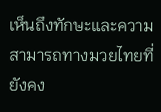เห็นถึงทักษะและความสามารถทางมวยไทยที่ยังคง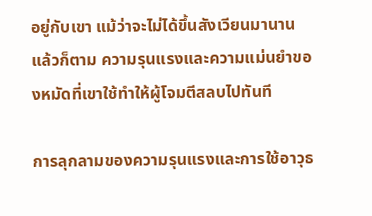อยู่กับเขา แม้ว่าจะไม่ได้ขึ้นสังเวียนมานานแล้วก็ตาม ความรุนแรงและความแม่นยำของหมัดที่เขาใช้ทำให้ผู้โจมตีสลบไปทันที

การลุกลามของความรุนแรงและการใช้อาวุธ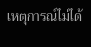เหตุการณ์ไม่ได้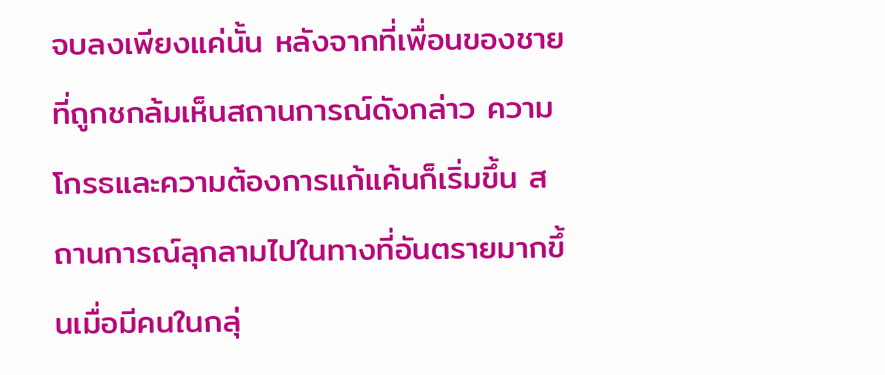จบลงเพียงแค่นั้น หลังจากที่เพื่อนของชายที่ถูกชกล้มเห็นสถานการณ์ดังกล่าว ความโกรธและความต้องการแก้แค้นก็เริ่มขึ้น สถานการณ์ลุกลามไปในทางที่อันตรายมากขึ้นเมื่อมีคนในกลุ่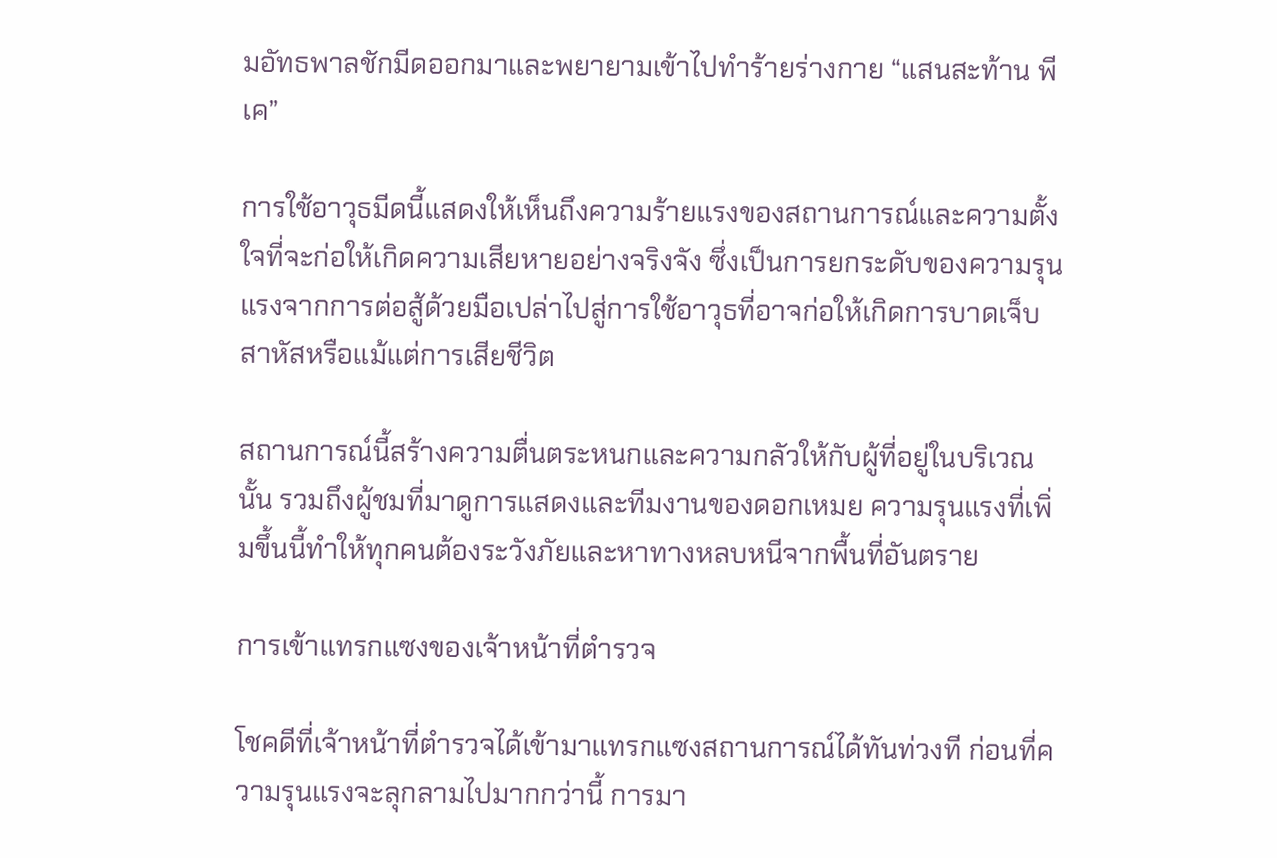มอัทธพาลชักมีดออกมาและพยายามเข้าไปทำร้ายร่างกาย “แสนสะท้าน พี เค”

การใช้อาวุธมีดนี้แสดงให้เห็นถึงความร้ายแรงของสถานการณ์และความตั้งใจที่จะก่อให้เกิดความเสียหายอย่างจริงจัง ซึ่งเป็นการยกระดับของความรุนแรงจากการต่อสู้ด้วยมือเปล่าไปสู่การใช้อาวุธที่อาจก่อให้เกิดการบาดเจ็บสาหัสหรือแม้แต่การเสียชีวิต

สถานการณ์นี้สร้างความตื่นตระหนกและความกลัวให้กับผู้ที่อยู่ในบริเวณนั้น รวมถึงผู้ชมที่มาดูการแสดงและทีมงานของดอกเหมย ความรุนแรงที่เพิ่มขึ้นนี้ทำให้ทุกคนต้องระวังภัยและหาทางหลบหนีจากพื้นที่อันตราย

การเข้าแทรกแซงของเจ้าหน้าที่ตำรวจ

โชคดีที่เจ้าหน้าที่ตำรวจได้เข้ามาแทรกแซงสถานการณ์ได้ทันท่วงที ก่อนที่ความรุนแรงจะลุกลามไปมากกว่านี้ การมา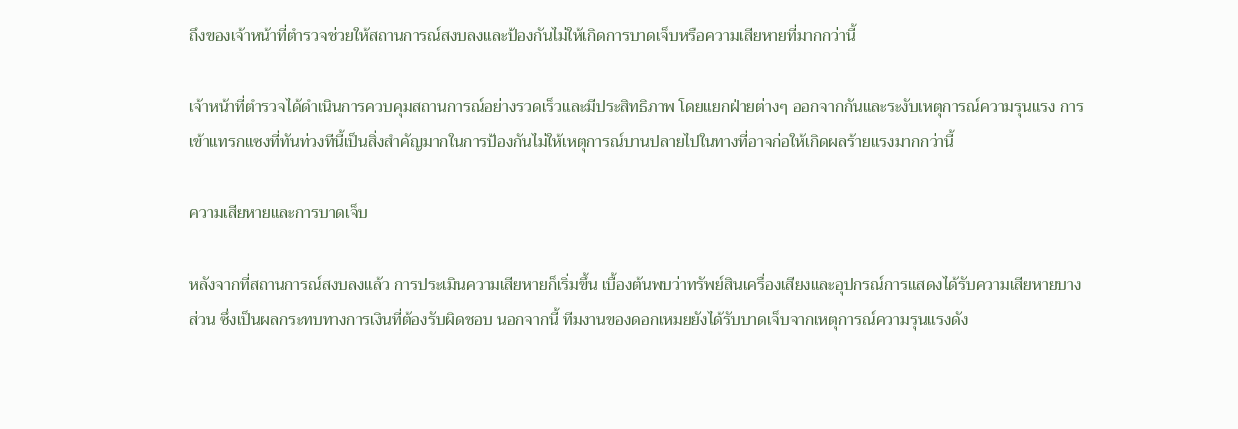ถึงของเจ้าหน้าที่ตำรวจช่วยให้สถานการณ์สงบลงและป้องกันไม่ให้เกิดการบาดเจ็บหรือความเสียหายที่มากกว่านี้

เจ้าหน้าที่ตำรวจได้ดำเนินการควบคุมสถานการณ์อย่างรวดเร็วและมีประสิทธิภาพ โดยแยกฝ่ายต่างๆ ออกจากกันและระงับเหตุการณ์ความรุนแรง การเข้าแทรกแซงที่ทันท่วงทีนี้เป็นสิ่งสำคัญมากในการป้องกันไม่ให้เหตุการณ์บานปลายไปในทางที่อาจก่อให้เกิดผลร้ายแรงมากกว่านี้

ความเสียหายและการบาดเจ็บ

หลังจากที่สถานการณ์สงบลงแล้ว การประเมินความเสียหายก็เริ่มขึ้น เบื้องต้นพบว่าทรัพย์สินเครื่องเสียงและอุปกรณ์การแสดงได้รับความเสียหายบางส่วน ซึ่งเป็นผลกระทบทางการเงินที่ต้องรับผิดชอบ นอกจากนี้ ทีมงานของดอกเหมยยังได้รับบาดเจ็บจากเหตุการณ์ความรุนแรงดัง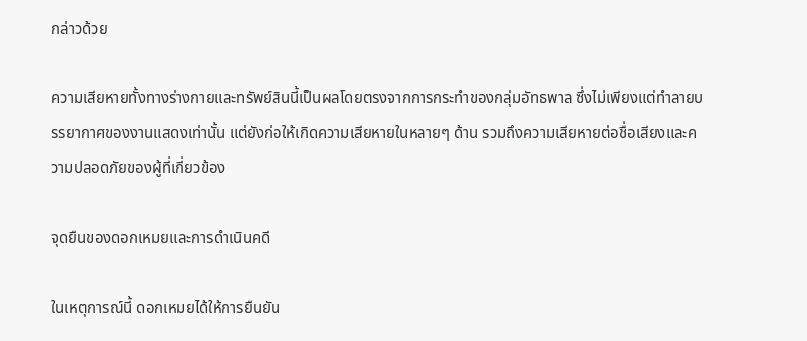กล่าวด้วย

ความเสียหายทั้งทางร่างกายและทรัพย์สินนี้เป็นผลโดยตรงจากการกระทำของกลุ่มอัทธพาล ซึ่งไม่เพียงแต่ทำลายบรรยากาศของงานแสดงเท่านั้น แต่ยังก่อให้เกิดความเสียหายในหลายๆ ด้าน รวมถึงความเสียหายต่อชื่อเสียงและความปลอดภัยของผู้ที่เกี่ยวข้อง

จุดยืนของดอกเหมยและการดำเนินคดี

ในเหตุการณ์นี้ ดอกเหมยได้ให้การยืนยัน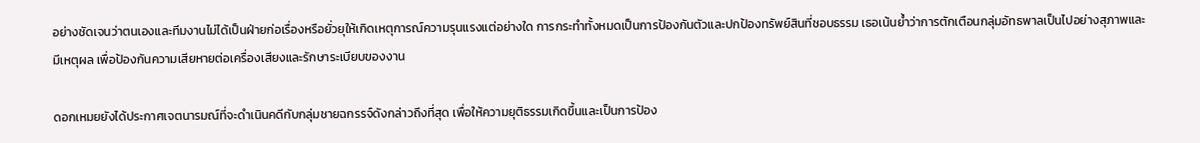อย่างชัดเจนว่าตนเองและทีมงานไม่ได้เป็นฝ่ายก่อเรื่องหรือยั่วยุให้เกิดเหตุการณ์ความรุนแรงแต่อย่างใด การกระทำทั้งหมดเป็นการป้องกันตัวและปกป้องทรัพย์สินที่ชอบธรรม เธอเน้นย้ำว่าการตักเตือนกลุ่มอัทธพาลเป็นไปอย่างสุภาพและมีเหตุผล เพื่อป้องกันความเสียหายต่อเครื่องเสียงและรักษาระเบียบของงาน

ดอกเหมยยังได้ประกาศเจตนารมณ์ที่จะดำเนินคดีกับกลุ่มชายฉกรรจ์ดังกล่าวถึงที่สุด เพื่อให้ความยุติธรรมเกิดขึ้นและเป็นการป้อง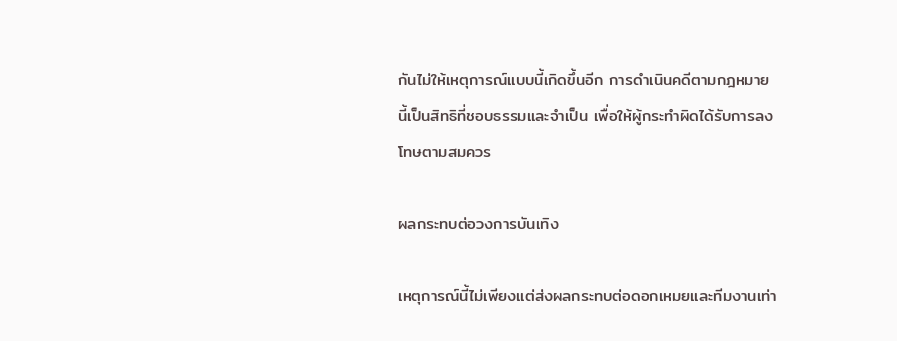กันไม่ให้เหตุการณ์แบบนี้เกิดขึ้นอีก การดำเนินคดีตามกฎหมายนี้เป็นสิทธิที่ชอบธรรมและจำเป็น เพื่อให้ผู้กระทำผิดได้รับการลงโทษตามสมควร

ผลกระทบต่อวงการบันเทิง

เหตุการณ์นี้ไม่เพียงแต่ส่งผลกระทบต่อดอกเหมยและทีมงานเท่า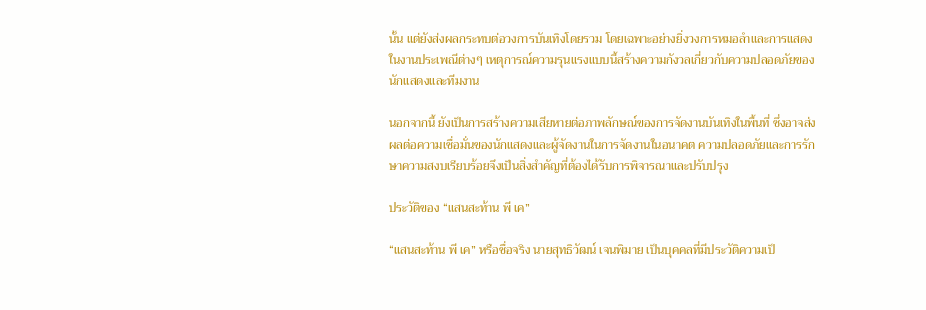นั้น แต่ยังส่งผลกระทบต่อวงการบันเทิงโดยรวม โดยเฉพาะอย่างยิ่งวงการหมอลำและการแสดงในงานประเพณีต่างๆ เหตุการณ์ความรุนแรงแบบนี้สร้างความกังวลเกี่ยวกับความปลอดภัยของนักแสดงและทีมงาน

นอกจากนี้ ยังเป็นการสร้างความเสียหายต่อภาพลักษณ์ของการจัดงานบันเทิงในพื้นที่ ซึ่งอาจส่งผลต่อความเชื่อมั่นของนักแสดงและผู้จัดงานในการจัดงานในอนาคต ความปลอดภัยและการรักษาความสงบเรียบร้อยจึงเป็นสิ่งสำคัญที่ต้องได้รับการพิจารณาและปรับปรุง

ประวัติของ “แสนสะท้าน พี เค”

“แสนสะท้าน พี เค” หรือชื่อจริง นายสุทธิวัฒน์ เจนพิมาย เป็นบุคคลที่มีประวัติความเป็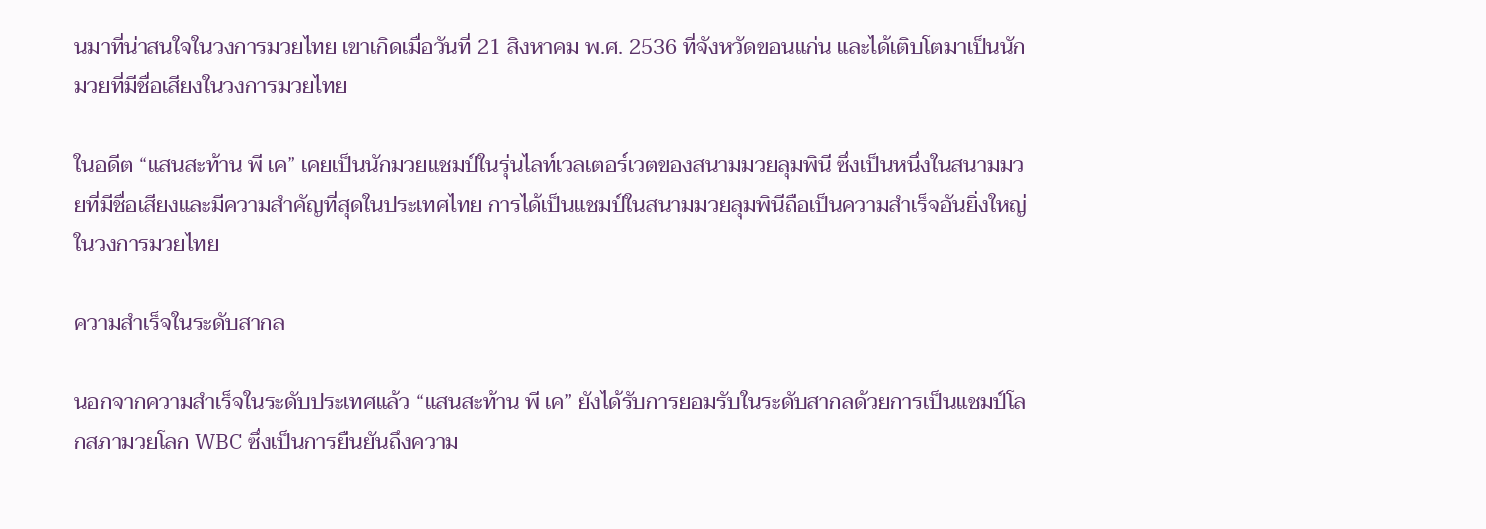นมาที่น่าสนใจในวงการมวยไทย เขาเกิดเมื่อวันที่ 21 สิงหาคม พ.ศ. 2536 ที่จังหวัดขอนแก่น และได้เติบโตมาเป็นนักมวยที่มีชื่อเสียงในวงการมวยไทย

ในอดีต “แสนสะท้าน พี เค” เคยเป็นนักมวยแชมป์ในรุ่นไลท์เวลเตอร์เวตของสนามมวยลุมพินี ซึ่งเป็นหนึ่งในสนามมวยที่มีชื่อเสียงและมีความสำคัญที่สุดในประเทศไทย การได้เป็นแชมป์ในสนามมวยลุมพินีถือเป็นความสำเร็จอันยิ่งใหญ่ในวงการมวยไทย

ความสำเร็จในระดับสากล

นอกจากความสำเร็จในระดับประเทศแล้ว “แสนสะท้าน พี เค” ยังได้รับการยอมรับในระดับสากลด้วยการเป็นแชมป์โลกสภามวยโลก WBC ซึ่งเป็นการยืนยันถึงความ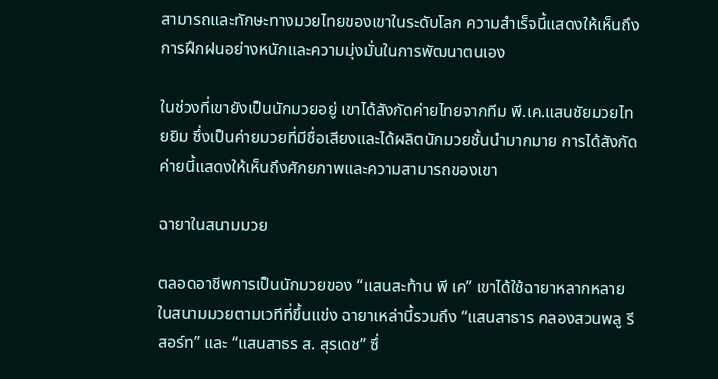สามารถและทักษะทางมวยไทยของเขาในระดับโลก ความสำเร็จนี้แสดงให้เห็นถึงการฝึกฝนอย่างหนักและความมุ่งมั่นในการพัฒนาตนเอง

ในช่วงที่เขายังเป็นนักมวยอยู่ เขาได้สังกัดค่ายไทยจากทีม พี.เค.แสนชัยมวยไทยยิม ซึ่งเป็นค่ายมวยที่มีชื่อเสียงและได้ผลิตนักมวยชั้นนำมากมาย การได้สังกัดค่ายนี้แสดงให้เห็นถึงศักยภาพและความสามารถของเขา

ฉายาในสนามมวย

ตลอดอาชีพการเป็นนักมวยของ “แสนสะท้าน พี เค” เขาได้ใช้ฉายาหลากหลายในสนามมวยตามเวทีที่ขึ้นแข่ง ฉายาเหล่านี้รวมถึง “แสนสาธาร คลองสวนพลู รีสอร์ท” และ “แสนสาธร ส. สุรเดช” ซึ่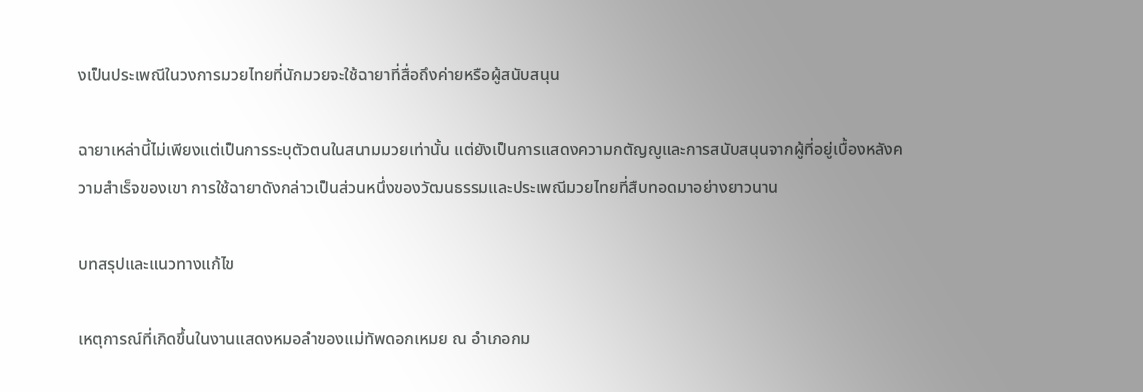งเป็นประเพณีในวงการมวยไทยที่นักมวยจะใช้ฉายาที่สื่อถึงค่ายหรือผู้สนับสนุน

ฉายาเหล่านี้ไม่เพียงแต่เป็นการระบุตัวตนในสนามมวยเท่านั้น แต่ยังเป็นการแสดงความกตัญญูและการสนับสนุนจากผู้ที่อยู่เบื้องหลังความสำเร็จของเขา การใช้ฉายาดังกล่าวเป็นส่วนหนึ่งของวัฒนธรรมและประเพณีมวยไทยที่สืบทอดมาอย่างยาวนาน

บทสรุปและแนวทางแก้ไข

เหตุการณ์ที่เกิดขึ้นในงานแสดงหมอลำของแม่ทัพดอกเหมย ณ อำเภอกม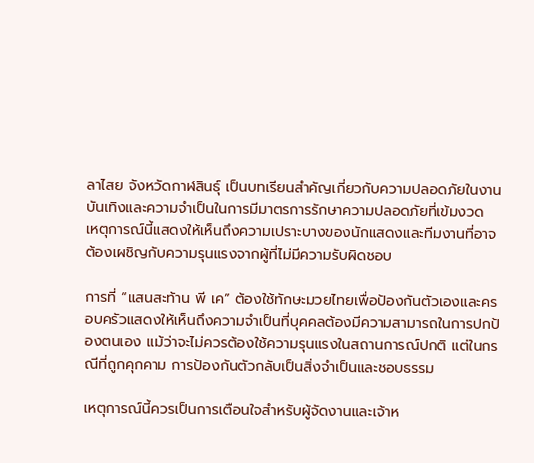ลาไสย จังหวัดกาฬสินธุ์ เป็นบทเรียนสำคัญเกี่ยวกับความปลอดภัยในงานบันเทิงและความจำเป็นในการมีมาตรการรักษาความปลอดภัยที่เข้มงวด เหตุการณ์นี้แสดงให้เห็นถึงความเปราะบางของนักแสดงและทีมงานที่อาจต้องเผชิญกับความรุนแรงจากผู้ที่ไม่มีความรับผิดชอบ

การที่ “แสนสะท้าน พี เค” ต้องใช้ทักษะมวยไทยเพื่อป้องกันตัวเองและครอบครัวแสดงให้เห็นถึงความจำเป็นที่บุคคลต้องมีความสามารถในการปกป้องตนเอง แม้ว่าจะไม่ควรต้องใช้ความรุนแรงในสถานการณ์ปกติ แต่ในกรณีที่ถูกคุกคาม การป้องกันตัวกลับเป็นสิ่งจำเป็นและชอบธรรม

เหตุการณ์นี้ควรเป็นการเตือนใจสำหรับผู้จัดงานและเจ้าห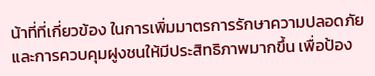น้าที่ที่เกี่ยวข้อง ในการเพิ่มมาตรการรักษาความปลอดภัยและการควบคุมฝูงชนให้มีประสิทธิภาพมากขึ้น เพื่อป้อง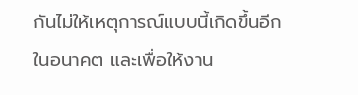กันไม่ให้เหตุการณ์แบบนี้เกิดขึ้นอีกในอนาคต และเพื่อให้งาน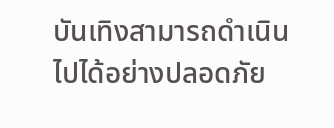บันเทิงสามารถดำเนินไปได้อย่างปลอดภัย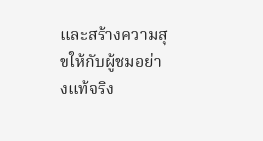และสร้างความสุขให้กับผู้ชมอย่างแท้จริง